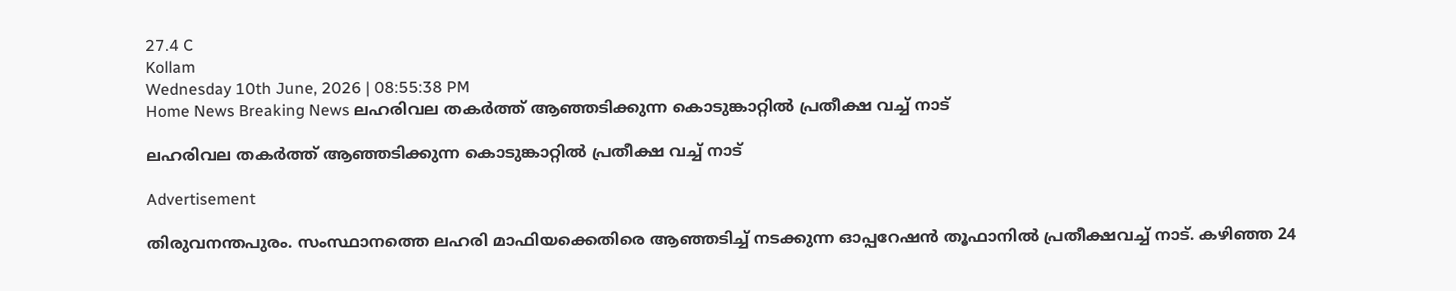27.4 C
Kollam
Wednesday 10th June, 2026 | 08:55:38 PM
Home News Breaking News ലഹരിവല തകര്‍ത്ത് ആഞ്ഞടിക്കുന്ന കൊടുങ്കാറ്റില്‍ പ്രതീക്ഷ വച്ച് നാട്

ലഹരിവല തകര്‍ത്ത് ആഞ്ഞടിക്കുന്ന കൊടുങ്കാറ്റില്‍ പ്രതീക്ഷ വച്ച് നാട്

Advertisement

തിരുവനന്തപുരം. സംസ്ഥാനത്തെ ലഹരി മാഫിയക്കെതിരെ ആഞ്ഞടിച്ച് നടക്കുന്ന ഓപ്പറേഷൻ തൂഫാനില്‍ പ്രതീക്ഷവച്ച് നാട്. കഴിഞ്ഞ 24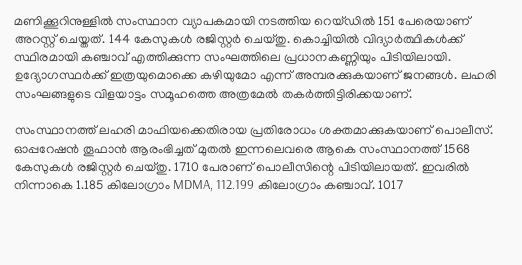മണിക്കൂറിനുള്ളിൽ സംസ്ഥാന വ്യാപകമായി നടത്തിയ റെയ്‌ഡിൽ 151 പേരെയാണ് അറസ്റ്റ് ചെയ്തത്. 144 കേസുകൾ രജിസ്റ്റർ ചെയ്തു. കൊച്ചിയിൽ വിദ്യാർത്ഥികൾക്ക് സ്ഥിരമായി കഞ്ചാവ് എത്തിക്കുന്ന സംഘത്തിലെ പ്രധാനകണ്ണിയും പിടിയിലായി. ഉദ്യോഗസ്ഥര്‍ക്ക് ഇത്രയുമൊക്കെ കഴിയുമോ എന്ന് അമ്പരക്കുകയാണ് ജനങ്ങള്‍. ലഹരി സംഘങ്ങളുടെ വിളയാട്ടം സമൂഹത്തെ അത്രമേല്‍ തകര്‍ത്തിട്ടിരിക്കയാണ്.

സംസ്ഥാനത്ത് ലഹരി മാഫിയക്കെതിരായ പ്രതിരോധം ശക്തമാക്കുകയാണ് പൊലീസ്. ഓപ്പറേഷൻ തൂഫാൻ ആരംഭിച്ചത് മുതൽ ഇന്നലെവരെ ആകെ സംസ്ഥാനത്ത് 1568 കേസുകൾ രജിസ്റ്റർ ചെയ്തു. 1710 പേരാണ് പൊലീസിന്റെ പിടിയിലായത്. ഇവരിൽ നിന്നാകെ 1.185 കിലോഗ്രാം MDMA, 112.199 കിലോഗ്രാം കഞ്ചാവ്. 1017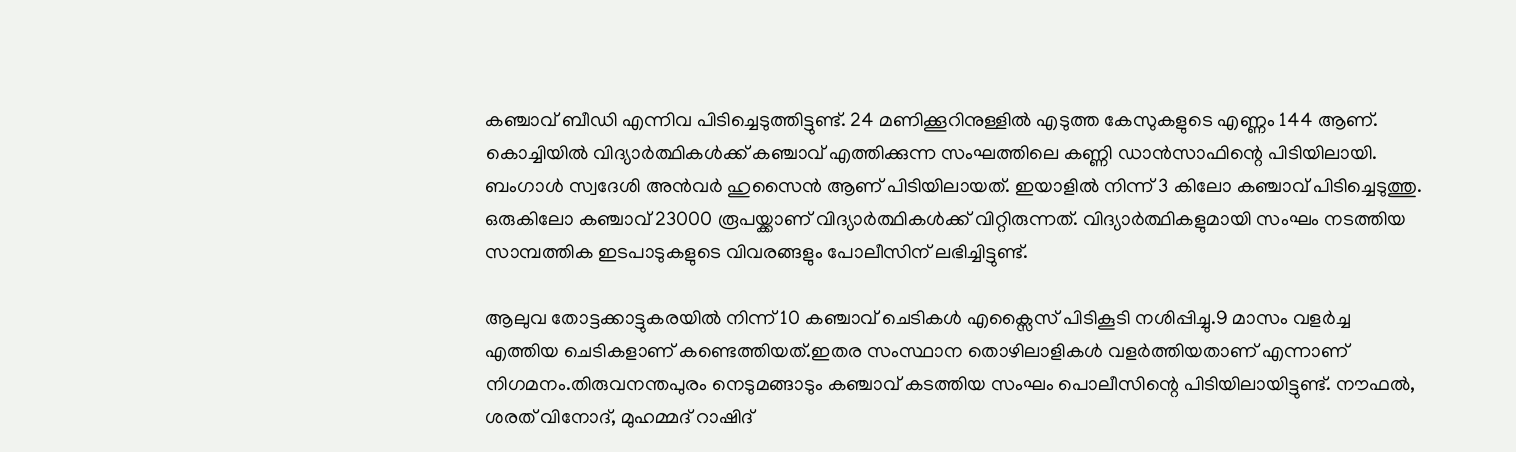കഞ്ചാവ് ബീഡി എന്നിവ പിടിച്ചെടുത്തിട്ടുണ്ട്. 24 മണിക്കൂറിനുള്ളിൽ എടുത്ത കേസുകളുടെ എണ്ണം 144 ആണ്. കൊച്ചിയിൽ വിദ്യാർത്ഥികൾക്ക് കഞ്ചാവ് എത്തിക്കുന്ന സംഘത്തിലെ കണ്ണി ഡാൻസാഫിന്റെ പിടിയിലായി. ബംഗാൾ സ്വദേശി അൻവർ ഹുസൈൻ ആണ് പിടിയിലായത്. ഇയാളിൽ നിന്ന് 3 കിലോ കഞ്ചാവ് പിടിച്ചെടുത്തു. ഒരുകിലോ കഞ്ചാവ് 23000 രൂപയ്ക്കാണ് വിദ്യാർത്ഥികൾക്ക് വിറ്റിരുന്നത്. വിദ്യാർത്ഥികളുമായി സംഘം നടത്തിയ സാമ്പത്തിക ഇടപാടുകളുടെ വിവരങ്ങളും പോലീസിന് ലഭിച്ചിട്ടുണ്ട്.

ആലുവ തോട്ടക്കാട്ടുകരയിൽ നിന്ന് 10 കഞ്ചാവ് ചെടികൾ എക്സൈസ് പിടികൂടി നശിപ്പിച്ചു.9 മാസം വളർച്ച എത്തിയ ചെടികളാണ് കണ്ടെത്തിയത്.ഇതര സംസ്ഥാന തൊഴിലാളികൾ വളർത്തിയതാണ് എന്നാണ് നിഗമനം.തിരുവനന്തപുരം നെടുമങ്ങാടും കഞ്ചാവ് കടത്തിയ സംഘം പൊലീസിന്റെ പിടിയിലായിട്ടുണ്ട്. നൗഫൽ, ശരത് വിനോദ്, മുഹമ്മദ്‌ റാഷിദ്‌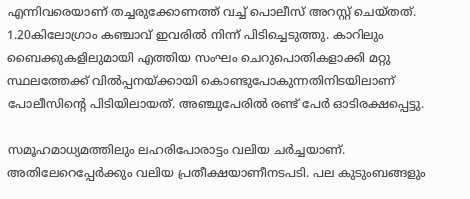എന്നിവരെയാണ് തച്ചരുക്കോണത്ത് വച്ച് പൊലീസ് അറസ്റ്റ് ചെയ്തത്. 1.20കിലോഗ്രാം കഞ്ചാവ് ഇവരിൽ നിന്ന് പിടിച്ചെടുത്തു. കാറിലും ബൈക്കുകളിലുമായി എത്തിയ സംഘം ചെറുപൊതികളാക്കി മറ്റു സ്ഥലത്തേക്ക് വിൽപ്പനയ്ക്കായി കൊണ്ടുപോകുന്നതിനിടയിലാണ് പോലീസിന്റെ പിടിയിലായത്. അഞ്ചുപേരിൽ രണ്ട് പേർ ഓടിരക്ഷപ്പെട്ടു.

സമൂഹമാധ്യമത്തിലും ലഹരിപോരാട്ടം വലിയ ചര്‍ച്ചയാണ്. അതിലേറെപ്പേര്‍ക്കും വലിയ പ്രതീക്ഷയാണീനടപടി. പല കുടുംബങ്ങളും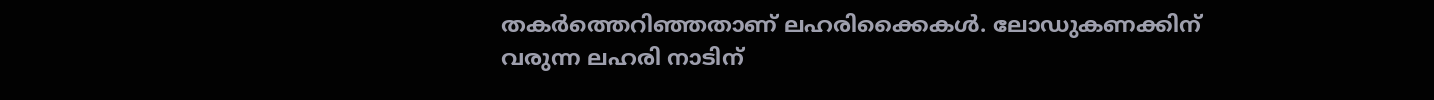തകര്‍ത്തെറി‍ഞ്ഞതാണ് ലഹരിക്കൈകള്‍. ലോഡുകണക്കിന് വരുന്ന ലഹരി നാടിന്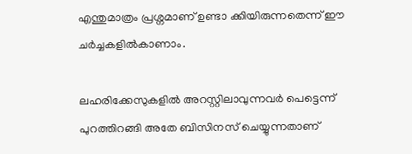എന്തുമാത്രം പ്രശ്നമാണ് ഉണ്ടാ ക്കിയിരുന്നതെന്ന് ഈ ചര്‍ച്ചകളില്‍കാണാം.

ലഹരിക്കേസുകളില്‍ അറസ്റ്റിലാവുന്നവര്‍ പെട്ടെന്ന് പുറത്തിറങ്ങി അതേ ബിസിനസ് ചെയ്യുന്നതാണ്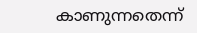കാണുന്നതെന്ന്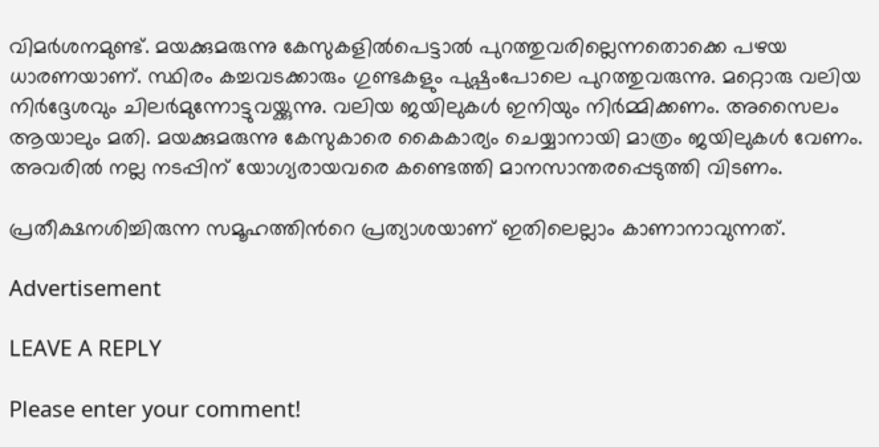വിമര്‍ശനമുണ്ട്. മയക്കുമരുന്നു കേസുകളില്‍പെട്ടാല്‍ പുറത്തുവരില്ലെന്നതൊക്കെ പഴയ ധാരണയാണ്. സ്ഥിരം കച്ചവടക്കാരും ഗുണ്ടകളും പുഷ്പംപോലെ പുറത്തുവരുന്നു. മറ്റൊരു വലിയ നിര്‍ദ്ദേശവും ചിലര്‍മുന്നോട്ടുവയ്ക്കുന്നു. വലിയ ജയിലുകള്‍ ഇനിയും നിര്‍മ്മിക്കണം. അസൈലം ആയാലും മതി. മയക്കുമരുന്നു കേസുകാരെ കൈകാര്യം ചെയ്യാനായി മാത്രം ജയിലുകള്‍ വേണം. അവരില്‍ നല്ല നടപ്പിന് യോഗ്യരായവരെ കണ്ടെത്തി മാനസാന്തരപ്പെടുത്തി വിടണം.

പ്രതീക്ഷനശിച്ചിരുന്ന സമൂഹത്തിന്‍റെ പ്രത്യാശയാണ് ഇതിലെല്ലാം കാണാനാവുന്നത്.

Advertisement

LEAVE A REPLY

Please enter your comment!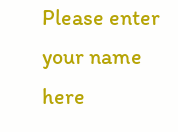Please enter your name here